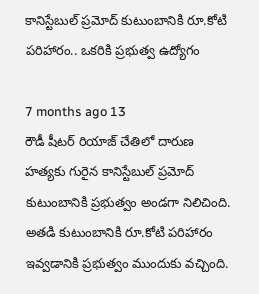కానిస్టేబుల్ ప్రమోద్ కుటుంబానికి రూ.కోటి పరిహారం.. ఒకరికి ప్రభుత్వ ఉద్యోగం

7 months ago 13
రౌడీ షీటర్ రియాజ్ చేతిలో దారుణ హత్యకు గురైన కానిస్టేబుల్ ప్రమోద్ కుటుంబానికి ప్రభుత్వం అండగా నిలిచింది. అతడి కుటుంబానికి రూ.కోటి పరిహారం ఇవ్వడానికి ప్రభుత్వం ముందుకు వచ్చింది.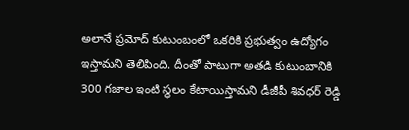అలానే ప్రమోద్ కుటుంబంలో ఒకరికి ప్రభుత్వం ఉద్యోగం ఇస్తామని తెలిపింది. దీంతో పాటుగా అతడి కుటుంబానికి 300 గజాల ఇంటి స్థలం కేటాయిస్తామని డీజీపీ శివధర్ రెడ్డి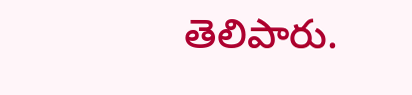తెలిపారు.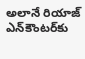అలానే రియాజ్ ఎన్‌కౌంటర్‌కు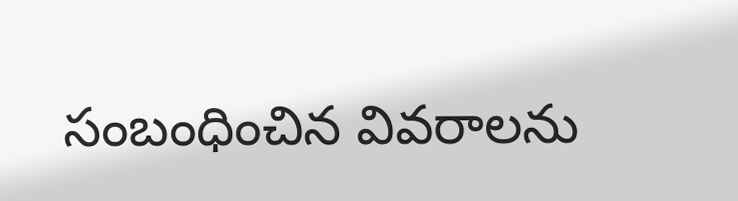సంబంధించిన వివరాలను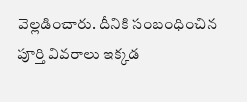వెల్లడించారు. దీనికి సంబంధించిన పూర్తి వివరాలు ఇక్కడ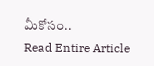మీకోసం..
Read Entire Article